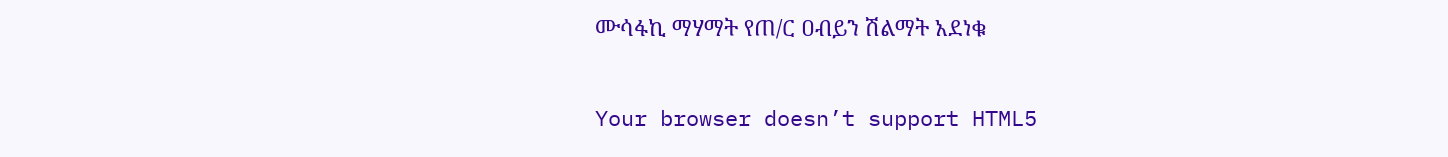ሙሳፋኪ ማሃማት የጠ/ር ዐብይን ሽልማት አደነቁ

Your browser doesn’t support HTML5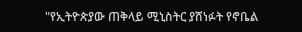"የኢትዮጵያው ጠቅላይ ሚኒስትር ያሸነፉት የኖቤል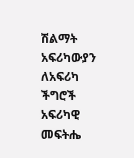ሽልማት አፍሪካውያን ለአፍሪካ ችግሮች አፍሪካዊ መፍትሔ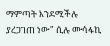ማምጣት እንደሚችሉ ያረጋገጠ ነው" ሲሉ ሙሳፋኪ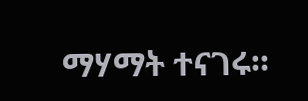ማሃማት ተናገሩ።